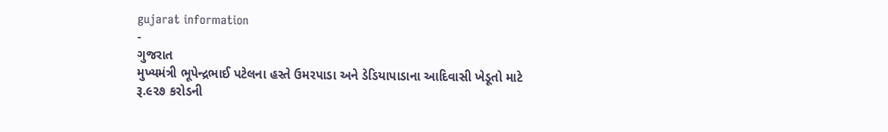gujarat information
-
ગુજરાત
મુખ્યમંત્રી ભૂપેન્દ્રભાઈ પટેલના હસ્તે ઉમરપાડા અને ડેડિયાપાડાના આદિવાસી ખેડૂતો માટે રૂ.૯૨૭ કરોડની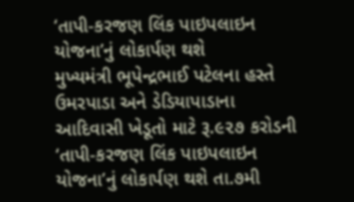‘તાપી-કરજણ લિંક પાઇપલાઇન યોજના’નું લોકાર્પણ થશે
મુખ્યમંત્રી ભૂપેન્દ્રભાઈ પટેલના હસ્તે ઉમરપાડા અને ડેડિયાપાડાના આદિવાસી ખેડૂતો માટે રૂ.૯૨૭ કરોડની ‘તાપી-કરજણ લિંક પાઇપલાઇન યોજના’નું લોકાર્પણ થશે તા.૭મી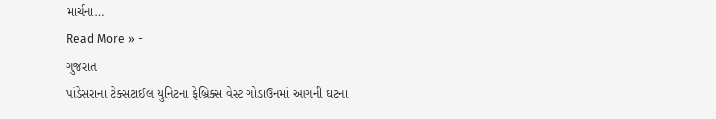માર્ચના…
Read More » -
ગુજરાત
પાંડેસરાના ટેક્સટાઈલ યુનિટના ફેબ્રિક્સ વેસ્ટ ગોડાઉનમાં આગની ઘટના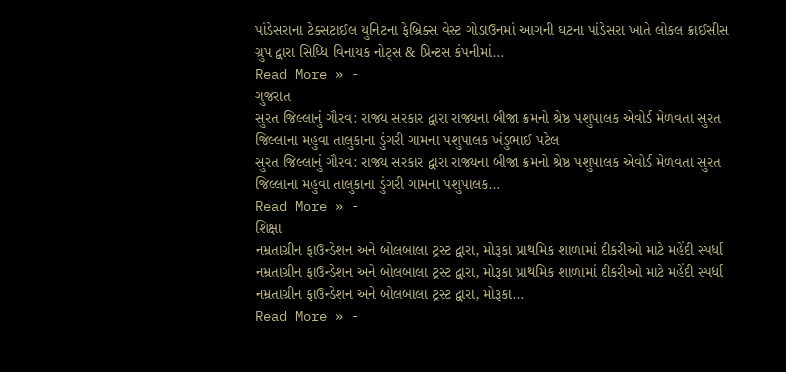પાંડેસરાના ટેક્સટાઈલ યુનિટના ફેબ્રિક્સ વેસ્ટ ગોડાઉનમાં આગની ઘટના પાંડેસરા ખાતે લોકલ ક્રાઈસીસ ગ્રુપ દ્વારા સિધ્ધિ વિનાયક નોટ્સ & પ્રિન્ટસ કંપનીમાં…
Read More » -
ગુજરાત
સુરત જિલ્લાનું ગૌરવ: રાજ્ય સરકાર દ્વારા રાજ્યના બીજા ક્રમનો શ્રેષ્ઠ પશુપાલક એવોર્ડ મેળવતા સુરત જિલ્લાના મહુવા તાલુકાના ડુંગરી ગામના પશુપાલક ખંડુભાઈ પટેલ
સુરત જિલ્લાનું ગૌરવ: રાજ્ય સરકાર દ્વારા રાજ્યના બીજા ક્રમનો શ્રેષ્ઠ પશુપાલક એવોર્ડ મેળવતા સુરત જિલ્લાના મહુવા તાલુકાના ડુંગરી ગામના પશુપાલક…
Read More » -
શિક્ષા
નમ્રતાગ્રીન ફાઉન્ડેશન અને બોલબાલા ટ્રસ્ટ દ્વારા, મોરૂકા પ્રાથમિક શાળામાં દીકરીઓ માટે મહેંદી સ્પર્ધા
નમ્રતાગ્રીન ફાઉન્ડેશન અને બોલબાલા ટ્રસ્ટ દ્વારા, મોરૂકા પ્રાથમિક શાળામાં દીકરીઓ માટે મહેંદી સ્પર્ધા નમ્રતાગ્રીન ફાઉન્ડેશન અને બોલબાલા ટ્રસ્ટ દ્વારા, મોરૂકા…
Read More » -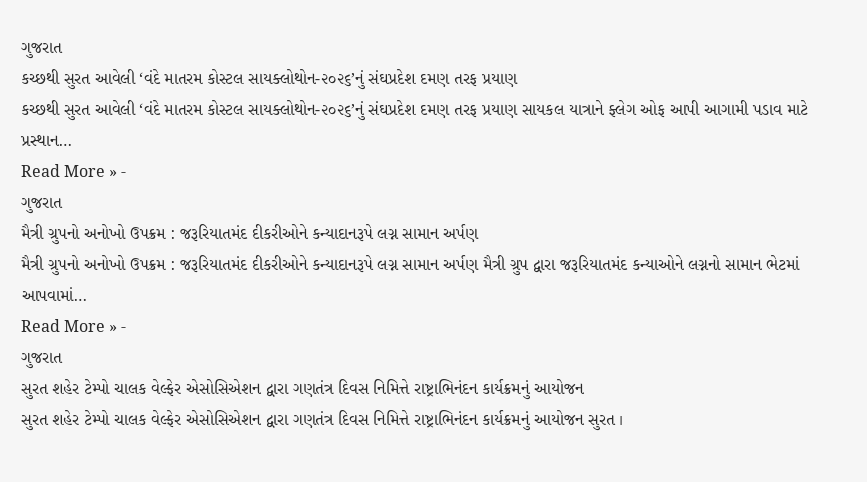ગુજરાત
કચ્છથી સુરત આવેલી ‘વંદે માતરમ કોસ્ટલ સાયક્લોથોન-૨૦૨૬’નું સંઘપ્રદેશ દમણ તરફ પ્રયાણ
કચ્છથી સુરત આવેલી ‘વંદે માતરમ કોસ્ટલ સાયક્લોથોન-૨૦૨૬’નું સંઘપ્રદેશ દમણ તરફ પ્રયાણ સાયકલ યાત્રાને ફ્લેગ ઓફ આપી આગામી પડાવ માટે પ્રસ્થાન…
Read More » -
ગુજરાત
મૈત્રી ગ્રુપનો અનોખો ઉપક્રમ : જરૂરિયાતમંદ દીકરીઓને કન્યાદાનરૂપે લગ્ન સામાન અર્પણ
મૈત્રી ગ્રુપનો અનોખો ઉપક્રમ : જરૂરિયાતમંદ દીકરીઓને કન્યાદાનરૂપે લગ્ન સામાન અર્પણ મૈત્રી ગ્રુપ દ્વારા જરૂરિયાતમંદ કન્યાઓને લગ્નનો સામાન ભેટમાં આપવામાં…
Read More » -
ગુજરાત
સુરત શહેર ટેમ્પો ચાલક વેલ્ફેર એસોસિએશન દ્વારા ગણતંત્ર દિવસ નિમિત્તે રાષ્ટ્રાભિનંદન કાર્યક્રમનું આયોજન
સુરત શહેર ટેમ્પો ચાલક વેલ્ફેર એસોસિએશન દ્વારા ગણતંત્ર દિવસ નિમિત્તે રાષ્ટ્રાભિનંદન કાર્યક્રમનું આયોજન સુરત ।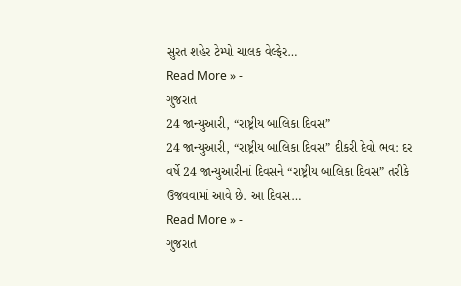સુરત શહેર ટેમ્પો ચાલક વેલ્ફેર…
Read More » -
ગુજરાત
24 જાન્યુઆરી, “રાષ્ટ્રીય બાલિકા દિવસ”
24 જાન્યુઆરી, “રાષ્ટ્રીય બાલિકા દિવસ” દીકરી દેવો ભવ: દર વર્ષે 24 જાન્યુઆરીનાં દિવસને “રાષ્ટ્રીય બાલિકા દિવસ” તરીકે ઉજવવામાં આવે છે. આ દિવસ…
Read More » -
ગુજરાત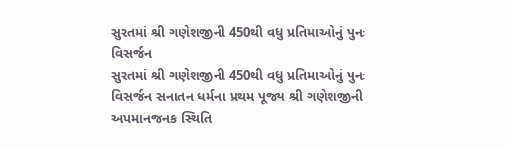સુરતમાં શ્રી ગણેશજીની 450થી વધુ પ્રતિમાઓનું પુનઃ વિસર્જન
સુરતમાં શ્રી ગણેશજીની 450થી વધુ પ્રતિમાઓનું પુનઃ વિસર્જન સનાતન ધર્મના પ્રથમ પૂજ્ય શ્રી ગણેશજીની અપમાનજનક સ્થિતિ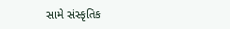સામે સંસ્કૃતિક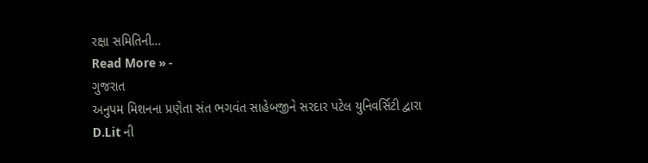રક્ષા સમિતિની…
Read More » -
ગુજરાત
અનુપમ મિશનના પ્રણેતા સંત ભગવંત સાહેબજીને સરદાર પટેલ યુનિવર્સિટી દ્વારા D.Lit ની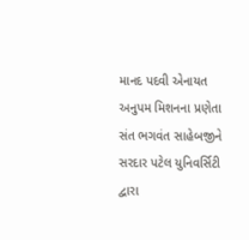માનદ પદવી એનાયત
અનુપમ મિશનના પ્રણેતા સંત ભગવંત સાહેબજીને સરદાર પટેલ યુનિવર્સિટી દ્વારા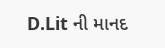D.Lit ની માનદ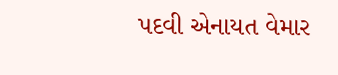પદવી એનાયત વેમાર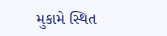મુકામે સ્થિત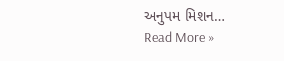અનુપમ મિશન…
Read More »